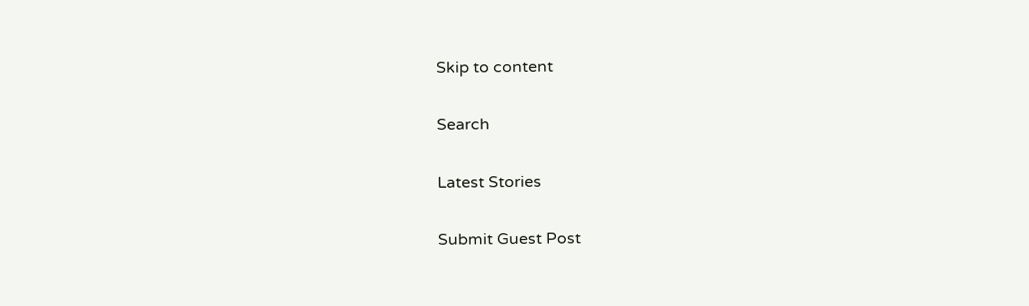Skip to content

Search

Latest Stories

Submit Guest Post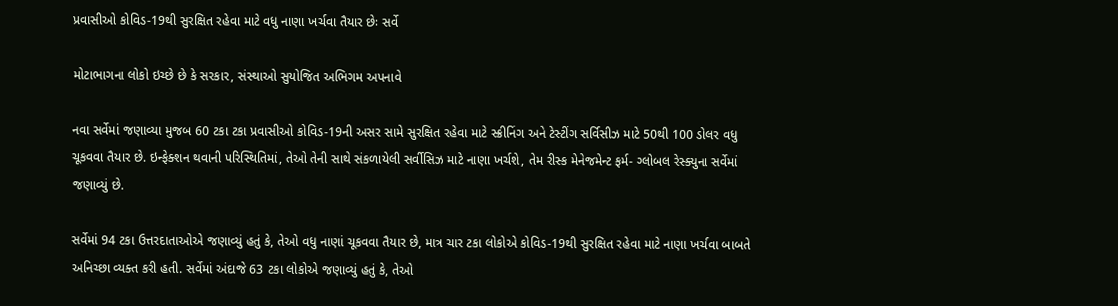પ્રવાસીઓ કોવિડ-19થી સુરક્ષિત રહેવા માટે વધુ નાણા ખર્ચવા તૈયાર છેઃ સર્વે

મોટાભાગના લોકો ઇચ્છે છે કે સરકાર, સંસ્થાઓ સુયોજિત અભિગમ અપનાવે

નવા સર્વેમાં જણાવ્યા મુજબ 60 ટકા ટકા પ્રવાસીઓ કોવિડ-19ની અસર સામે સુરક્ષિત રહેવા માટે સ્ક્રીનિંગ અને ટેસ્ટીંગ સર્વિસીઝ માટે 50થી 100 ડોલર વધુ ચૂકવવા તૈયાર છે. ઇન્ફેક્શન થવાની પરિસ્થિતિમાં, તેઓ તેની સાથે સંકળાયેલી સર્વીસિઝ માટે નાણા ખર્ચશે, તેમ રીસ્ક મેનેજમેન્ટ ફર્મ- ગ્લોબલ રેસ્ક્યુના સર્વેમાં જણાવ્યું છે.

સર્વેમાં 94 ટકા ઉત્તરદાતાઓએ જણાવ્યું હતું કે, તેઓ વધુ નાણાં ચૂકવવા તૈયાર છે, માત્ર ચાર ટકા લોકોએ કોવિડ-19થી સુરક્ષિત રહેવા માટે નાણા ખર્ચવા બાબતે અનિચ્છા વ્યક્ત કરી હતી. સર્વેમાં અંદાજે 63 ટકા લોકોએ જણાવ્યું હતું કે, તેઓ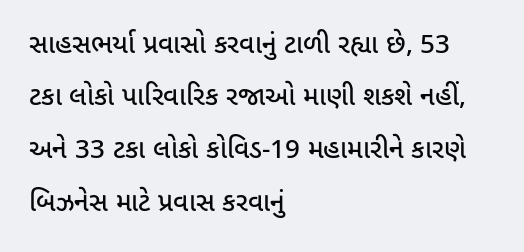સાહસભર્યા પ્રવાસો કરવાનું ટાળી રહ્યા છે, 53 ટકા લોકો પારિવારિક રજાઓ માણી શકશે નહીં, અને 33 ટકા લોકો કોવિડ-19 મહામારીને કારણે બિઝનેસ માટે પ્રવાસ કરવાનું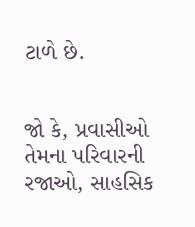ટાળે છે.


જો કે, પ્રવાસીઓ તેમના પરિવારની રજાઓ, સાહસિક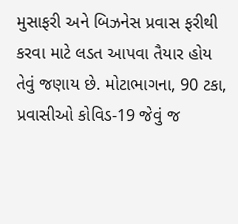મુસાફરી અને બિઝનેસ પ્રવાસ ફરીથી કરવા માટે લડત આપવા તૈયાર હોય તેવું જણાય છે. મોટાભાગના, 90 ટકા, પ્રવાસીઓ કોવિડ-19 જેવું જ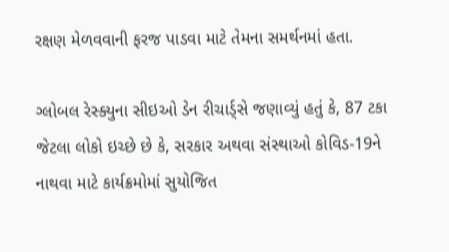રક્ષણ મેળવવાની ફરજ પાડવા માટે તેમના સમર્થનમાં હતા.

ગ્લોબલ રેસ્ક્યુના સીઇઓ ડેન રીચાર્ડ્સે જણાવ્યું હતું કે, 87 ટકા જેટલા લોકો ઇચ્છે છે કે, સરકાર અથવા સંસ્થાઓ કોવિડ-19ને નાથવા માટે કાર્યક્રમોમાં સુયોજિત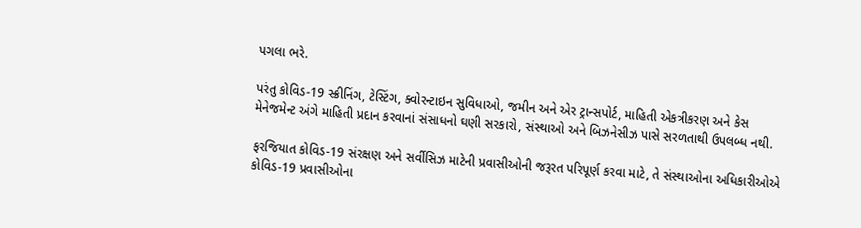પગલા ભરે.

પરંતુ કોવિડ-19 સ્ક્રીનિંગ, ટેસ્ટિંગ, ક્વોરન્ટાઇન સુવિધાઓ, જમીન અને એર ટ્રાન્સપોર્ટ, માહિતી એકત્રીકરણ અને કેસ મેનેજમેન્ટ અંગે માહિતી પ્રદાન કરવાનાં સંસાધનો ઘણી સરકારો, સંસ્થાઓ અને બિઝનેસીઝ પાસે સરળતાથી ઉપલબ્ધ નથી.

ફરજિયાત કોવિડ-19 સંરક્ષણ અને સર્વીસિઝ માટેની પ્રવાસીઓની જરૂરત પરિપૂર્ણ કરવા માટે, તે સંસ્થાઓના અધિકારીઓએ કોવિડ-19 પ્રવાસીઓના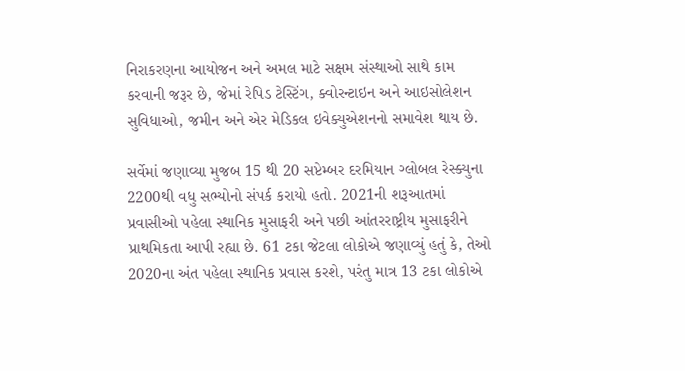નિરાકરણના આયોજન અને અમલ માટે સક્ષમ સંસ્થાઓ સાથે કામ કરવાની જરૂર છે, જેમાં રેપિડ ટેસ્ટિંગ, ક્વોરન્ટાઇન અને આઇસોલેશન સુવિધાઓ, જમીન અને એર મેડિકલ ઇવેક્યુએશનનો સમાવેશ થાય છે.

સર્વેમાં જણાવ્યા મુજબ 15 થી 20 સપ્ટેમ્બર દરમિયાન ગ્લોબલ રેસ્ક્યુના 2200થી વધુ સભ્યોનો સંપર્ક કરાયો હતો. 2021ની શરૂઆતમાં પ્રવાસીઓ પહેલા સ્થાનિક મુસાફરી અને પછી આંતરરાષ્ટ્રીય મુસાફરીને પ્રાથમિકતા આપી રહ્યા છે. 61 ટકા જેટલા લોકોએ જણાવ્યું હતું કે, તેઓ 2020ના અંત પહેલા સ્થાનિક પ્રવાસ કરશે, પરંતુ માત્ર 13 ટકા લોકોએ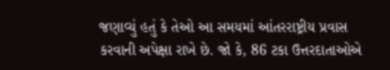જણાવ્યું હતું કે તેઓ આ સમયમાં આંતરરાષ્ટ્રીય પ્રવાસ કરવાની અપેક્ષા રાખે છે. જો કે, 86 ટકા ઉત્તરદાતાઓએ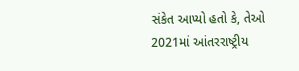સંકેત આપ્યો હતો કે, તેઓ 2021માં આંતરરાષ્ટ્રીય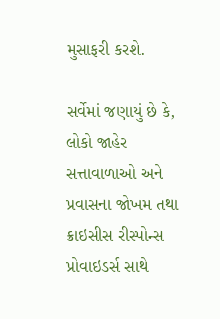મુસાફરી કરશે.

સર્વેમાં જણાયું છે કે, લોકો જાહેર સત્તાવાળાઓ અને પ્રવાસના જોખમ તથા ક્રાઇસીસ રીસ્પોન્સ પ્રોવાઇડર્સ સાથે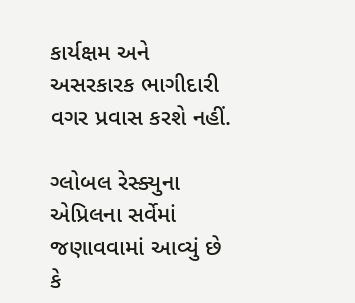કાર્યક્ષમ અને અસરકારક ભાગીદારી વગર પ્રવાસ કરશે નહીં.

ગ્લોબલ રેસ્ક્યુના એપ્રિલના સર્વેમાં જણાવવામાં આવ્યું છે કે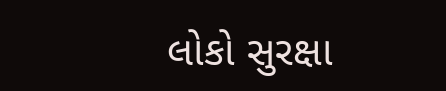લોકો સુરક્ષા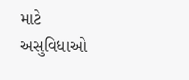માટે અસુવિધાઓ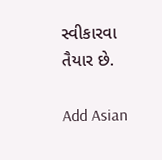સ્વીકારવા તૈયાર છે.

Add Asian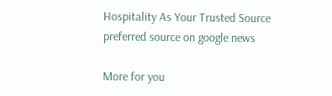Hospitality As Your Trusted Source
preferred source on google news

More for you